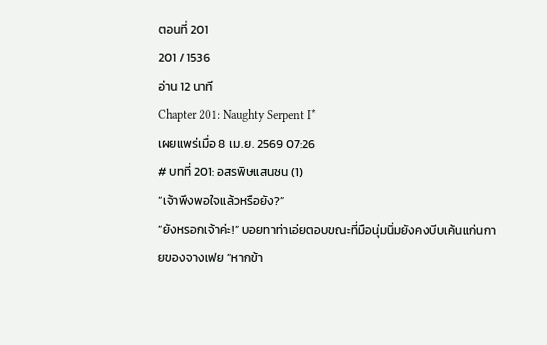ตอนที่ 201
201 / 1536
อ่าน 12 นาที
Chapter 201: Naughty Serpent I*
เผยแพร่เมื่อ 8 เม.ย. 2569 07:26
# บทที่ 201: อสรพิษแสนซน (1)
“เจ้าพึงพอใจแล้วหรือยัง?”
“ยังหรอกเจ้าค่ะ!” บอยทาท่าเอ่ยตอบขณะที่มือนุ่มนิ่มยังคงบีบเค้นแก่นกายของจางเฟย “หากข้า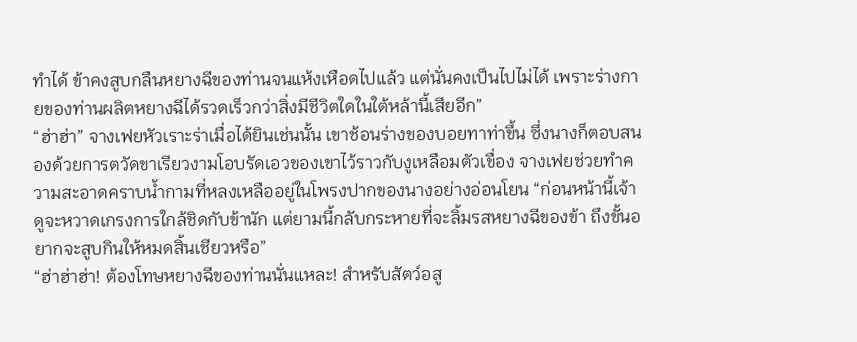ทำได้ ข้าคงสูบกลืนหยางฉีของท่านจนแห้งเหือดไปแล้ว แต่นั่นคงเป็นไปไม่ได้ เพราะร่างกายของท่านผลิตหยางฉีได้รวดเร็วกว่าสิ่งมีชีวิตใดในใต้หล้านี้เสียอีก”
“ฮ่าฮ่า” จางเฟยหัวเราะร่าเมื่อได้ยินเช่นนั้น เขาช้อนร่างของบอยทาท่าขึ้น ซึ่งนางก็ตอบสนองด้วยการตวัดขาเรียวงามโอบรัดเอวของเขาไว้ราวกับงูเหลือมตัวเขื่อง จางเฟยช่วยทำความสะอาดคราบน้ำกามที่หลงเหลืออยู่ในโพรงปากของนางอย่างอ่อนโยน “ก่อนหน้านี้เจ้าดูจะหวาดเกรงการใกล้ชิดกับข้านัก แต่ยามนี้กลับกระหายที่จะลิ้มรสหยางฉีของข้า ถึงขั้นอยากจะสูบกินให้หมดสิ้นเชียวหรือ”
“ฮ่าฮ่าฮ่า! ต้องโทษหยางฉีของท่านนั่นแหละ! สำหรับสัตว์อสู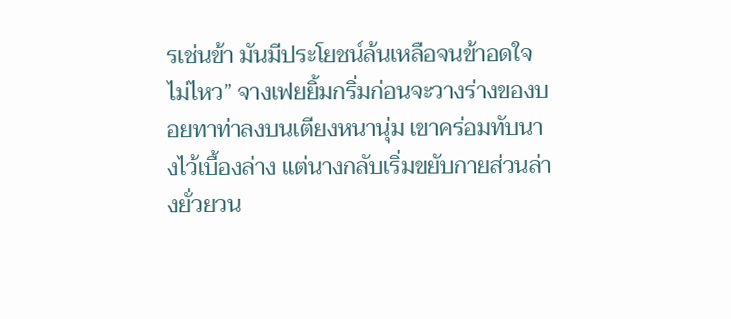รเช่นข้า มันมีประโยชน์ล้นเหลือจนข้าอดใจไม่ไหว” จางเฟยยิ้มกริ่มก่อนจะวางร่างของบอยทาท่าลงบนเตียงหนานุ่ม เขาคร่อมทับนางไว้เบื้องล่าง แต่นางกลับเริ่มขยับกายส่วนล่างยั่วยวน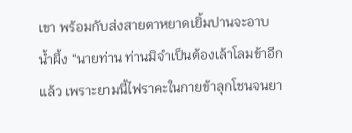เขา พร้อมกับส่งสายตาหยาดเยิ้มปานจะอาบน้ำผึ้ง “นายท่าน ท่านมิจำเป็นต้องเล้าโลมข้าอีกแล้ว เพราะยามนี้ไฟราคะในกายข้าลุกโชนจนยา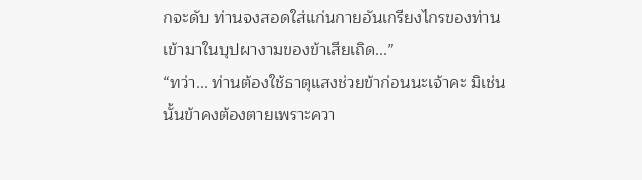กจะดับ ท่านจงสอดใส่แก่นกายอันเกรียงไกรของท่านเข้ามาในบุปผางามของข้าเสียเถิด...”
“ทว่า... ท่านต้องใช้ธาตุแสงช่วยข้าก่อนนะเจ้าคะ มิเช่นนั้นข้าคงต้องตายเพราะควา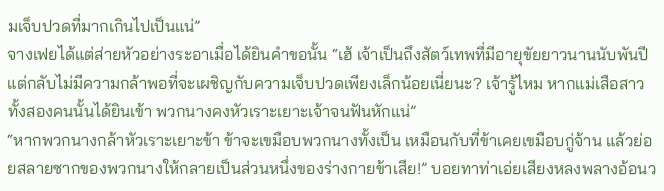มเจ็บปวดที่มากเกินไปเป็นแน่”
จางเฟยได้แต่ส่ายหัวอย่างระอาเมื่อได้ยินคำขอนั้น “เฮ้ เจ้าเป็นถึงสัตว์เทพที่มีอายุขัยยาวนานนับพันปี แต่กลับไม่มีความกล้าพอที่จะเผชิญกับความเจ็บปวดเพียงเล็กน้อยเนี่ยนะ? เจ้ารู้ไหม หากแม่เสือสาวทั้งสองคนนั้นได้ยินเข้า พวกนางคงหัวเราะเยาะเจ้าจนฟันหักแน่”
“หากพวกนางกล้าหัวเราะเยาะข้า ข้าจะเขมือบพวกนางทั้งเป็น เหมือนกับที่ข้าเคยเขมือบกู่จ้าน แล้วย่อยสลายซากของพวกนางให้กลายเป็นส่วนหนึ่งของร่างกายข้าเสีย!” บอยทาท่าเอ่ยเสียงหลงพลางอ้อนว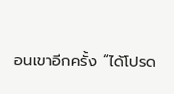อนเขาอีกครั้ง “ได้โปรด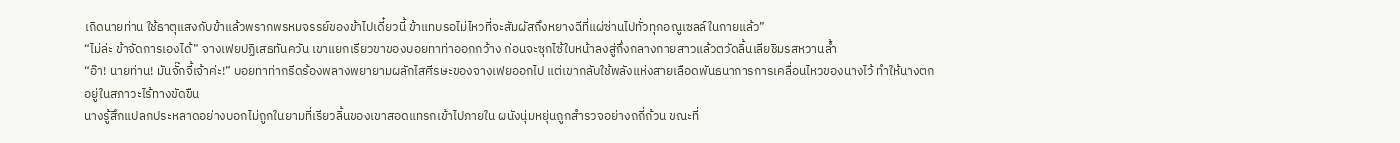เถิดนายท่าน ใช้ธาตุแสงกับข้าแล้วพรากพรหมจรรย์ของข้าไปเดี๋ยวนี้ ข้าแทบรอไม่ไหวที่จะสัมผัสถึงหยางฉีที่แผ่ซ่านไปทั่วทุกอณูเซลล์ในกายแล้ว”
“ไม่ล่ะ ข้าจัดการเองได้” จางเฟยปฏิเสธทันควัน เขาแยกเรียวขาของบอยทาท่าออกกว้าง ก่อนจะซุกไซ้ใบหน้าลงสู่กึ่งกลางกายสาวแล้วตวัดลิ้นเลียชิมรสหวานล้ำ
“อ๊า! นายท่าน! มันจั๊กจี้เจ้าค่ะ!” บอยทาท่ากรีดร้องพลางพยายามผลักไสศีรษะของจางเฟยออกไป แต่เขากลับใช้พลังแห่งสายเลือดพันธนาการการเคลื่อนไหวของนางไว้ ทำให้นางตกอยู่ในสภาวะไร้ทางขัดขืน
นางรู้สึกแปลกประหลาดอย่างบอกไม่ถูกในยามที่เรียวลิ้นของเขาสอดแทรกเข้าไปภายใน ผนังนุ่มหยุ่นถูกสำรวจอย่างถถี่ถ้วน ขณะที่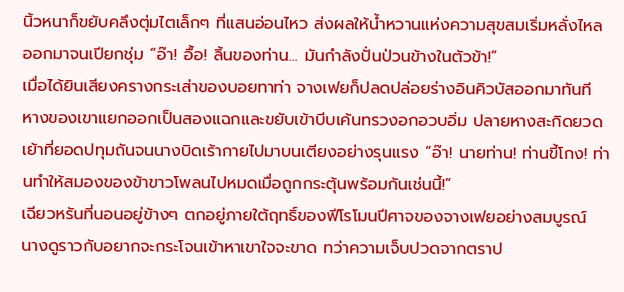นิ้วหนาก็ขยับคลึงตุ่มไตเล็กๆ ที่แสนอ่อนไหว ส่งผลให้น้ำหวานแห่งความสุขสมเริ่มหลั่งไหลออกมาจนเปียกชุ่ม “อ๊า! อื้อ! ลิ้นของท่าน... มันกำลังปั่นป่วนข้างในตัวข้า!”
เมื่อได้ยินเสียงครางกระเส่าของบอยทาท่า จางเฟยก็ปลดปล่อยร่างอินคิวบัสออกมาทันที หางของเขาแยกออกเป็นสองแฉกและขยับเข้าบีบเค้นทรวงอกอวบอิ่ม ปลายหางสะกิดยวดเย้าที่ยอดปทุมถันจนนางบิดเร้ากายไปมาบนเตียงอย่างรุนแรง “อ๊า! นายท่าน! ท่านขี้โกง! ท่านทำให้สมองของข้าขาวโพลนไปหมดเมื่อถูกกระตุ้นพร้อมกันเช่นนี้!”
เฉียวหรันที่นอนอยู่ข้างๆ ตกอยู่ภายใต้ฤทธิ์ของฟีโรโมนปีศาจของจางเฟยอย่างสมบูรณ์ นางดูราวกับอยากจะกระโจนเข้าหาเขาใจจะขาด ทว่าความเจ็บปวดจากตราป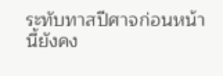ระทับทาสปีศาจก่อนหน้านี้ยังคง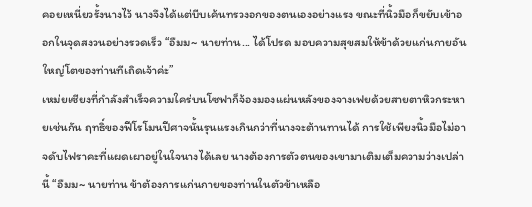คอยเหนี่ยวรั้งนางไว้ นางจึงได้แต่บีบเค้นทรวงอกของตนเองอย่างแรง ขณะที่นิ้วมือก็ขยับเข้าออกในจุดสงวนอย่างรวดเร็ว “อืมม~ นายท่าน... ได้โปรด มอบความสุขสมให้ข้าด้วยแก่นกายอันใหญ่โตของท่านทีเถิดเจ้าค่ะ”
เหม่ยเซียงที่กำลังสำเร็จความใคร่บนโซฟาก็จ้องมองแผ่นหลังของจางเฟยด้วยสายตาหิวกระหายเช่นกัน ฤทธิ์ของฟีโรโมนปีศาจนั้นรุนแรงเกินกว่าที่นางจะต้านทานได้ การใช้เพียงนิ้วมือไม่อาจดับไฟราคะที่แผดเผาอยู่ในใจนางได้เลย นางต้องการตัวตนของเขามาเติมเต็มความว่างเปล่านี้ “อืมม~ นายท่าน ข้าต้องการแก่นกายของท่านในตัวข้าเหลือ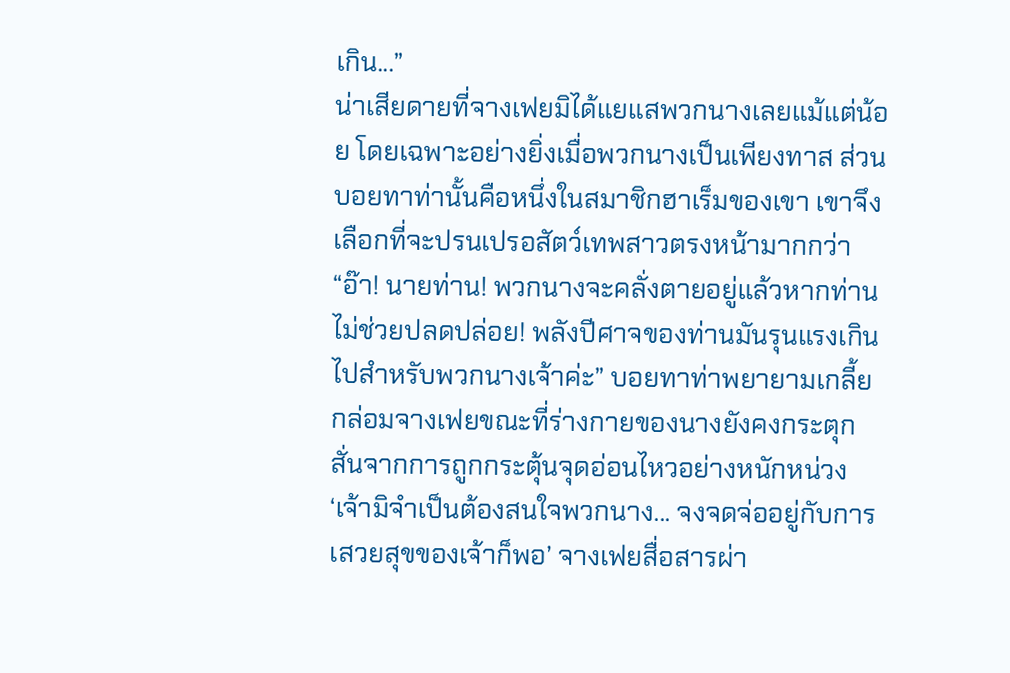เกิน...”
น่าเสียดายที่จางเฟยมิได้แยแสพวกนางเลยแม้แต่น้อย โดยเฉพาะอย่างยิ่งเมื่อพวกนางเป็นเพียงทาส ส่วนบอยทาท่านั้นคือหนึ่งในสมาชิกฮาเร็มของเขา เขาจึงเลือกที่จะปรนเปรอสัตว์เทพสาวตรงหน้ามากกว่า
“อ๊า! นายท่าน! พวกนางจะคลั่งตายอยู่แล้วหากท่านไม่ช่วยปลดปล่อย! พลังปีศาจของท่านมันรุนแรงเกินไปสำหรับพวกนางเจ้าค่ะ” บอยทาท่าพยายามเกลี้ยกล่อมจางเฟยขณะที่ร่างกายของนางยังคงกระตุกสั่นจากการถูกกระตุ้นจุดอ่อนไหวอย่างหนักหน่วง
‘เจ้ามิจำเป็นต้องสนใจพวกนาง... จงจดจ่ออยู่กับการเสวยสุขของเจ้าก็พอ’ จางเฟยสื่อสารผ่า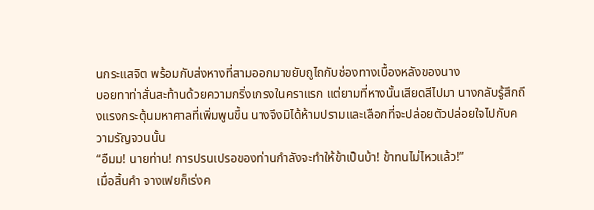นกระแสจิต พร้อมกับส่งหางที่สามออกมาขยับถูไถกับช่องทางเบื้องหลังของนาง
บอยทาท่าสั่นสะท้านด้วยความกริ่งเกรงในคราแรก แต่ยามที่หางนั้นเสียดสีไปมา นางกลับรู้สึกถึงแรงกระตุ้นมหาศาลที่เพิ่มพูนขึ้น นางจึงมิได้ห้ามปรามและเลือกที่จะปล่อยตัวปล่อยใจไปกับความรัญจวนนั้น
“อืมม! นายท่าน! การปรนเปรอของท่านกำลังจะทำให้ข้าเป็นบ้า! ข้าทนไม่ไหวแล้ว!”
เมื่อสิ้นคำ จางเฟยก็เร่งค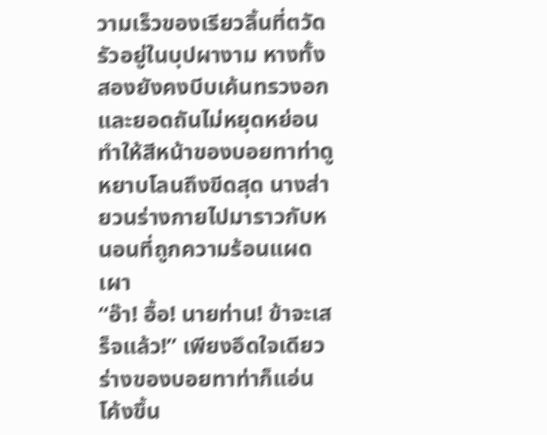วามเร็วของเรียวลิ้นที่ตวัดรัวอยู่ในบุปผางาม หางทั้งสองยังคงบีบเค้นทรวงอกและยอดถันไม่หยุดหย่อน ทำให้สีหน้าของบอยทาท่าดูหยาบโลนถึงขีดสุด นางส่ายวนร่างกายไปมาราวกับหนอนที่ถูกความร้อนแผดเผา
“อ๊า! อื้อ! นายท่าน! ข้าจะเสร็จแล้ว!” เพียงอึดใจเดียว ร่างของบอยทาท่าก็แอ่นโค้งขึ้น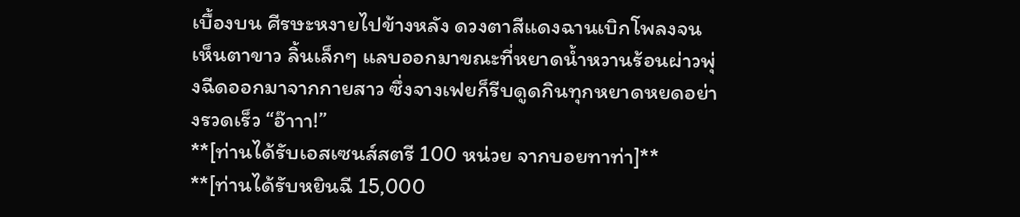เบื้องบน ศีรษะหงายไปข้างหลัง ดวงตาสีแดงฉานเบิกโพลงจนเห็นตาขาว ลิ้นเล็กๆ แลบออกมาขณะที่หยาดน้ำหวานร้อนผ่าวพุ่งฉีดออกมาจากกายสาว ซึ่งจางเฟยก็รีบดูดกินทุกหยาดหยดอย่างรวดเร็ว “อ๊าาา!”
**[ท่านได้รับเอสเซนส์สตรี 100 หน่วย จากบอยทาท่า]**
**[ท่านได้รับหยินฉี 15,000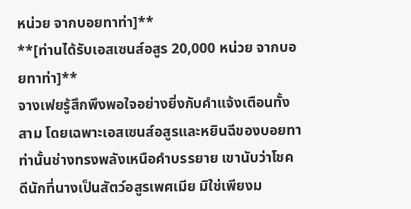หน่วย จากบอยทาท่า]**
**[ท่านได้รับเอสเซนส์อสูร 20,000 หน่วย จากบอยทาท่า]**
จางเฟยรู้สึกพึงพอใจอย่างยิ่งกับคำแจ้งเตือนทั้งสาม โดยเฉพาะเอสเซนส์อสูรและหยินฉีของบอยทาท่านั้นช่างทรงพลังเหนือคำบรรยาย เขานับว่าโชคดีนักที่นางเป็นสัตว์อสูรเพศเมีย มิใช่เพียงม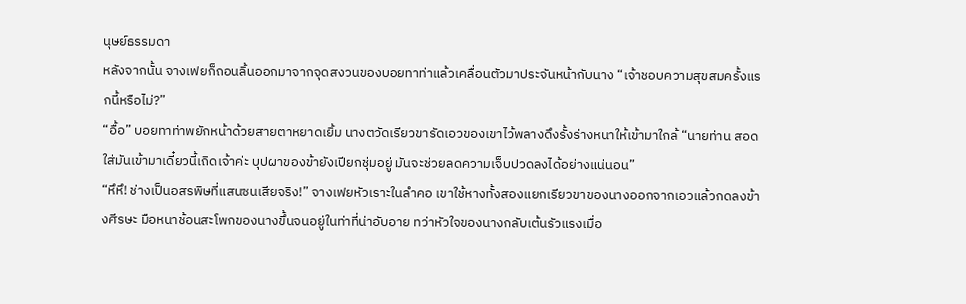นุษย์ธรรมดา
หลังจากนั้น จางเฟยก็ถอนลิ้นออกมาจากจุดสงวนของบอยทาท่าแล้วเคลื่อนตัวมาประจันหน้ากับนาง “เจ้าชอบความสุขสมครั้งแรกนี้หรือไม่?”
“อื้อ” บอยทาท่าพยักหน้าด้วยสายตาหยาดเยิ้ม นางตวัดเรียวขารัดเอวของเขาไว้พลางดึงรั้งร่างหนาให้เข้ามาใกล้ “นายท่าน สอดใส่มันเข้ามาเดี๋ยวนี้เถิดเจ้าค่ะ บุปผาของข้ายังเปียกชุ่มอยู่ มันจะช่วยลดความเจ็บปวดลงได้อย่างแน่นอน”
“หึหึ! ช่างเป็นอสรพิษที่แสนซนเสียจริง!” จางเฟยหัวเราะในลำคอ เขาใช้หางทั้งสองแยกเรียวขาของนางออกจากเอวแล้วกดลงข้างศีรษะ มือหนาช้อนสะโพกของนางขึ้นจนอยู่ในท่าที่น่าอับอาย ทว่าหัวใจของนางกลับเต้นรัวแรงเมื่อ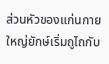ส่วนหัวของแก่นกายใหญ่ยักษ์เริ่มถูไถกับ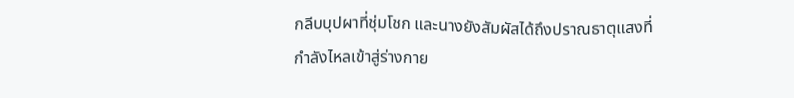กลีบบุปผาที่ชุ่มโชก และนางยังสัมผัสได้ถึงปราณธาตุแสงที่กำลังไหลเข้าสู่ร่างกาย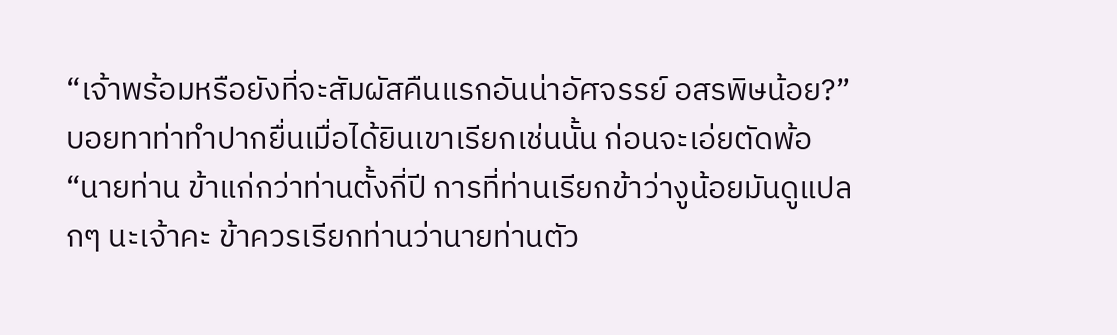“เจ้าพร้อมหรือยังที่จะสัมผัสคืนแรกอันน่าอัศจรรย์ อสรพิษน้อย?”
บอยทาท่าทำปากยื่นเมื่อได้ยินเขาเรียกเช่นนั้น ก่อนจะเอ่ยตัดพ้อ “นายท่าน ข้าแก่กว่าท่านตั้งกี่ปี การที่ท่านเรียกข้าว่างูน้อยมันดูแปลกๆ นะเจ้าคะ ข้าควรเรียกท่านว่านายท่านตัว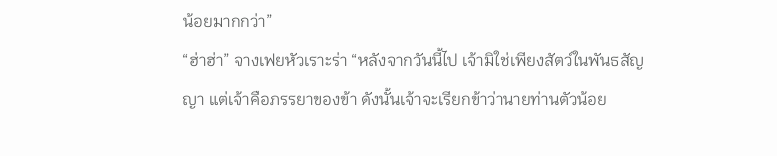น้อยมากกว่า”
“ฮ่าฮ่า” จางเฟยหัวเราะร่า “หลังจากวันนี้ไป เจ้ามิใช่เพียงสัตว์ในพันธสัญญา แต่เจ้าคือภรรยาของข้า ดังนั้นเจ้าจะเรียกข้าว่านายท่านตัวน้อย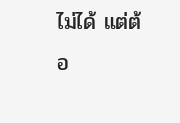ไม่ได้ แต่ต้อ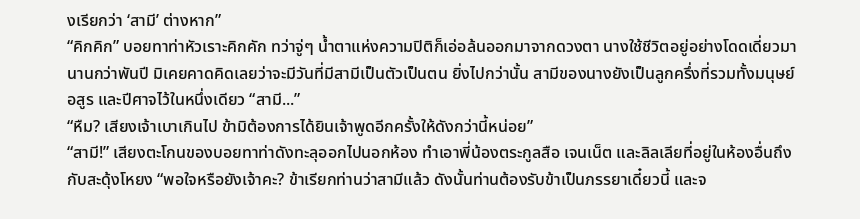งเรียกว่า ‘สามี’ ต่างหาก”
“คิกคิก” บอยทาท่าหัวเราะคิกคัก ทว่าจู่ๆ น้ำตาแห่งความปิติก็เอ่อล้นออกมาจากดวงตา นางใช้ชีวิตอยู่อย่างโดดเดี่ยวมานานกว่าพันปี มิเคยคาดคิดเลยว่าจะมีวันที่มีสามีเป็นตัวเป็นตน ยิ่งไปกว่านั้น สามีของนางยังเป็นลูกครึ่งที่รวมทั้งมนุษย์ อสูร และปีศาจไว้ในหนึ่งเดียว “สามี...”
“หืม? เสียงเจ้าเบาเกินไป ข้ามิต้องการได้ยินเจ้าพูดอีกครั้งให้ดังกว่านี้หน่อย”
“สามี!” เสียงตะโกนของบอยทาท่าดังทะลุออกไปนอกห้อง ทำเอาพี่น้องตระกูลสือ เจนเน็ต และลิลเลียที่อยู่ในห้องอื่นถึงกับสะดุ้งโหยง “พอใจหรือยังเจ้าคะ? ข้าเรียกท่านว่าสามีแล้ว ดังนั้นท่านต้องรับข้าเป็นภรรยาเดี๋ยวนี้ และจ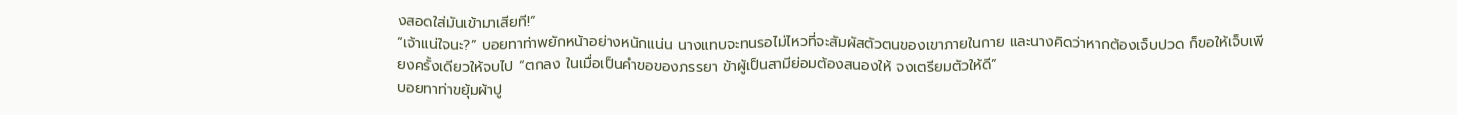งสอดใส่มันเข้ามาเสียที!”
“เจ้าแน่ใจนะ?” บอยทาท่าพยักหน้าอย่างหนักแน่น นางแทบจะทนรอไม่ไหวที่จะสัมผัสตัวตนของเขาภายในกาย และนางคิดว่าหากต้องเจ็บปวด ก็ขอให้เจ็บเพียงครั้งเดียวให้จบไป “ตกลง ในเมื่อเป็นคำขอของภรรยา ข้าผู้เป็นสามีย่อมต้องสนองให้ จงเตรียมตัวให้ดี”
บอยทาท่าขยุ้มผ้าปู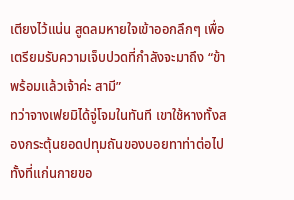เตียงไว้แน่น สูดลมหายใจเข้าออกลึกๆ เพื่อเตรียมรับความเจ็บปวดที่กำลังจะมาถึง “ข้าพร้อมแล้วเจ้าค่ะ สามี”
ทว่าจางเฟยมิได้จู่โจมในทันที เขาใช้หางทั้งสองกระตุ้นยอดปทุมถันของบอยทาท่าต่อไป ทั้งที่แก่นกายขอ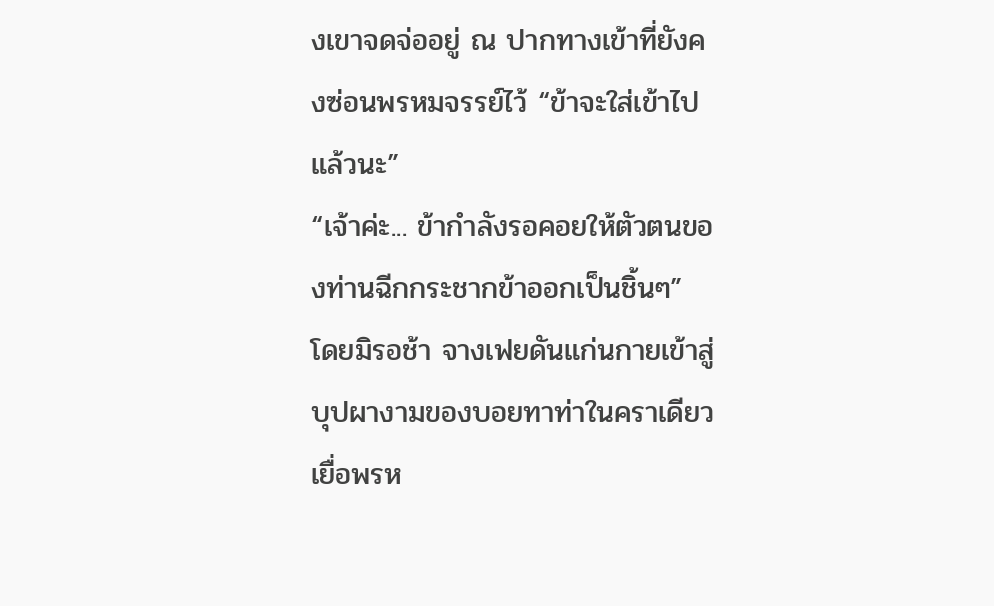งเขาจดจ่ออยู่ ณ ปากทางเข้าที่ยังคงซ่อนพรหมจรรย์ไว้ “ข้าจะใส่เข้าไปแล้วนะ”
“เจ้าค่ะ... ข้ากำลังรอคอยให้ตัวตนของท่านฉีกกระชากข้าออกเป็นชิ้นๆ”
โดยมิรอช้า จางเฟยดันแก่นกายเข้าสู่บุปผางามของบอยทาท่าในคราเดียว เยื่อพรห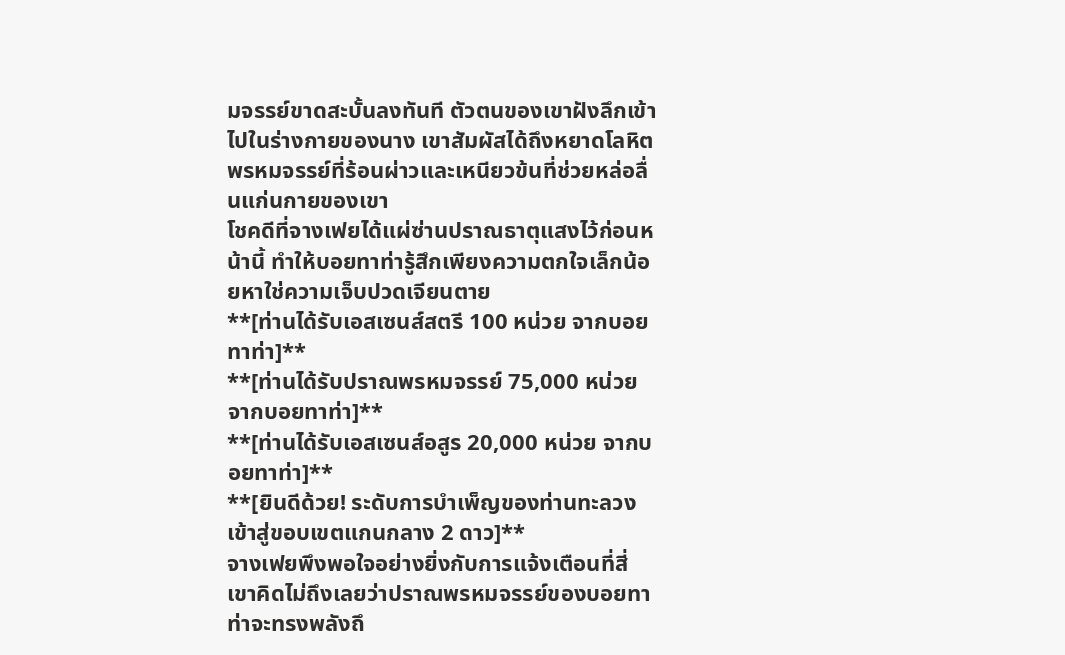มจรรย์ขาดสะบั้นลงทันที ตัวตนของเขาฝังลึกเข้าไปในร่างกายของนาง เขาสัมผัสได้ถึงหยาดโลหิตพรหมจรรย์ที่ร้อนผ่าวและเหนียวข้นที่ช่วยหล่อลื่นแก่นกายของเขา
โชคดีที่จางเฟยได้แผ่ซ่านปราณธาตุแสงไว้ก่อนหน้านี้ ทำให้บอยทาท่ารู้สึกเพียงความตกใจเล็กน้อยหาใช่ความเจ็บปวดเจียนตาย
**[ท่านได้รับเอสเซนส์สตรี 100 หน่วย จากบอยทาท่า]**
**[ท่านได้รับปราณพรหมจรรย์ 75,000 หน่วย จากบอยทาท่า]**
**[ท่านได้รับเอสเซนส์อสูร 20,000 หน่วย จากบอยทาท่า]**
**[ยินดีด้วย! ระดับการบำเพ็ญของท่านทะลวงเข้าสู่ขอบเขตแกนกลาง 2 ดาว]**
จางเฟยพึงพอใจอย่างยิ่งกับการแจ้งเตือนที่สี่ เขาคิดไม่ถึงเลยว่าปราณพรหมจรรย์ของบอยทาท่าจะทรงพลังถึ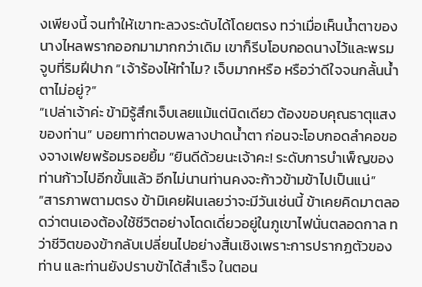งเพียงนี้ จนทำให้เขาทะลวงระดับได้โดยตรง ทว่าเมื่อเห็นน้ำตาของนางไหลพรากออกมามากกว่าเดิม เขาก็รีบโอบกอดนางไว้และพรมจูบที่ริมฝีปาก “เจ้าร้องไห้ทำไม? เจ็บมากหรือ หรือว่าดีใจจนกลั้นน้ำตาไม่อยู่?”
“เปล่าเจ้าค่ะ ข้ามิรู้สึกเจ็บเลยแม้แต่นิดเดียว ต้องขอบคุณธาตุแสงของท่าน” บอยทาท่าตอบพลางปาดน้ำตา ก่อนจะโอบกอดลำคอของจางเฟยพร้อมรอยยิ้ม “ยินดีด้วยนะเจ้าคะ! ระดับการบำเพ็ญของท่านก้าวไปอีกขั้นแล้ว อีกไม่นานท่านคงจะก้าวข้ามข้าไปเป็นแน่”
“สารภาพตามตรง ข้ามิเคยฝันเลยว่าจะมีวันเช่นนี้ ข้าเคยคิดมาตลอดว่าตนเองต้องใช้ชีวิตอย่างโดดเดี่ยวอยู่ในภูเขาไฟนั่นตลอดกาล ทว่าชีวิตของข้ากลับเปลี่ยนไปอย่างสิ้นเชิงเพราะการปรากฏตัวของท่าน และท่านยังปราบข้าได้สำเร็จ ในตอน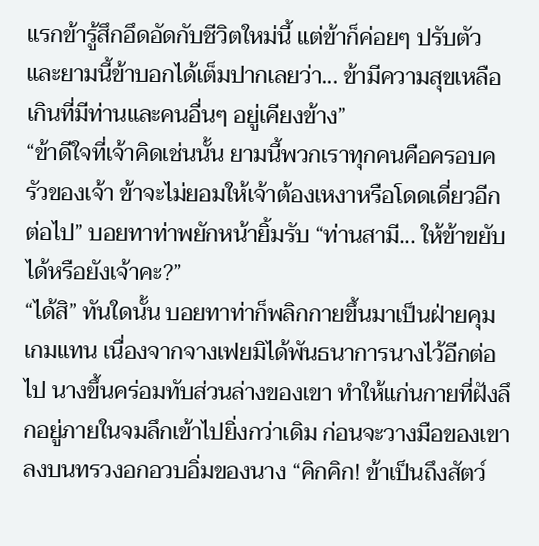แรกข้ารู้สึกอึดอัดกับชีวิตใหม่นี้ แต่ข้าก็ค่อยๆ ปรับตัว และยามนี้ข้าบอกได้เต็มปากเลยว่า... ข้ามีความสุขเหลือเกินที่มีท่านและคนอื่นๆ อยู่เคียงข้าง”
“ข้าดีใจที่เจ้าคิดเช่นนั้น ยามนี้พวกเราทุกคนคือครอบครัวของเจ้า ข้าจะไม่ยอมให้เจ้าต้องเหงาหรือโดดเดี่ยวอีกต่อไป” บอยทาท่าพยักหน้ายิ้มรับ “ท่านสามี... ให้ข้าขยับได้หรือยังเจ้าคะ?”
“ได้สิ” ทันใดนั้น บอยทาท่าก็พลิกกายขึ้นมาเป็นฝ่ายคุมเกมแทน เนื่องจากจางเฟยมิได้พันธนาการนางไว้อีกต่อไป นางขึ้นคร่อมทับส่วนล่างของเขา ทำให้แก่นกายที่ฝังลึกอยู่ภายในจมลึกเข้าไปยิ่งกว่าเดิม ก่อนจะวางมือของเขาลงบนทรวงอกอวบอิ่มของนาง “คิกคิก! ข้าเป็นถึงสัตว์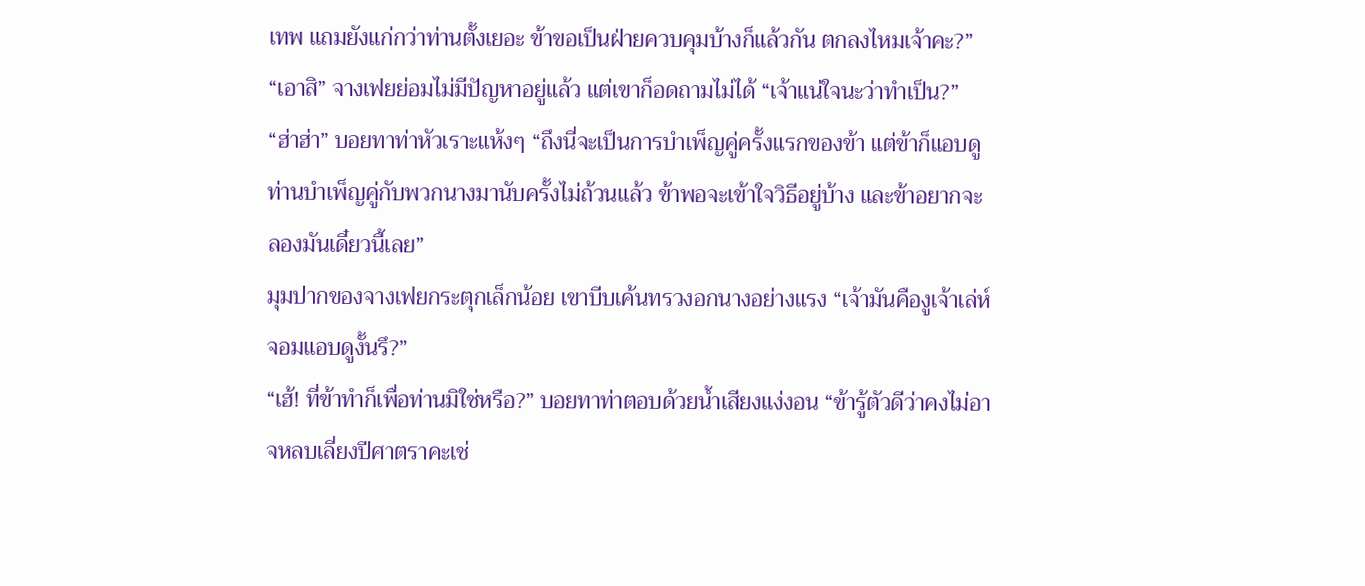เทพ แถมยังแก่กว่าท่านตั้งเยอะ ข้าขอเป็นฝ่ายควบคุมบ้างก็แล้วกัน ตกลงไหมเจ้าคะ?”
“เอาสิ” จางเฟยย่อมไม่มีปัญหาอยู่แล้ว แต่เขาก็อดถามไม่ได้ “เจ้าแน่ใจนะว่าทำเป็น?”
“ฮ่าฮ่า” บอยทาท่าหัวเราะแห้งๆ “ถึงนี่จะเป็นการบำเพ็ญคู่ครั้งแรกของข้า แต่ข้าก็แอบดูท่านบำเพ็ญคู่กับพวกนางมานับครั้งไม่ถ้วนแล้ว ข้าพอจะเข้าใจวิธีอยู่บ้าง และข้าอยากจะลองมันเดี๋ยวนี้เลย”
มุมปากของจางเฟยกระตุกเล็กน้อย เขาบีบเค้นทรวงอกนางอย่างแรง “เจ้ามันคืองูเจ้าเล่ห์จอมแอบดูงั้นรึ?”
“เฮ้! ที่ข้าทำก็เพื่อท่านมิใช่หรือ?” บอยทาท่าตอบด้วยน้ำเสียงแง่งอน “ข้ารู้ตัวดีว่าคงไม่อาจหลบเลี่ยงปีศาตราคะเช่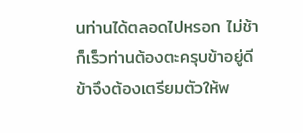นท่านได้ตลอดไปหรอก ไม่ช้าก็เร็วท่านต้องตะครุบข้าอยู่ดี ข้าจึงต้องเตรียมตัวให้พ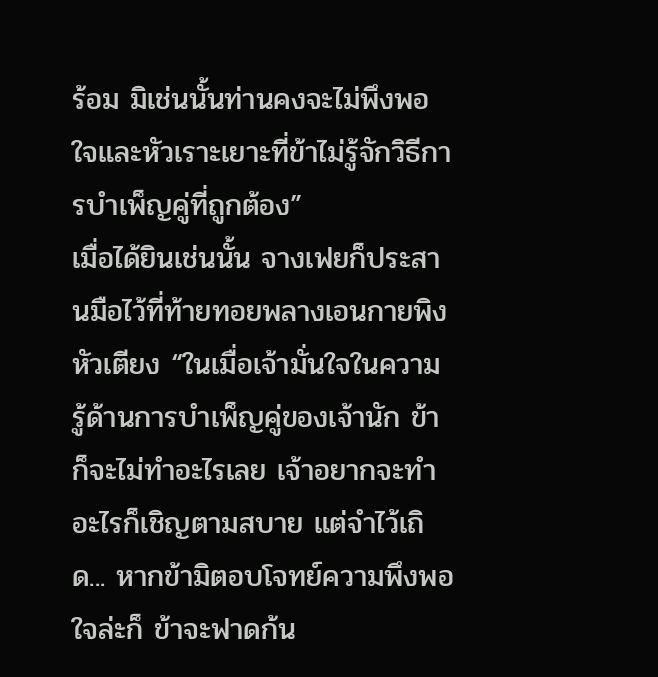ร้อม มิเช่นนั้นท่านคงจะไม่พึงพอใจและหัวเราะเยาะที่ข้าไม่รู้จักวิธีการบำเพ็ญคู่ที่ถูกต้อง”
เมื่อได้ยินเช่นนั้น จางเฟยก็ประสานมือไว้ที่ท้ายทอยพลางเอนกายพิงหัวเตียง “ในเมื่อเจ้ามั่นใจในความรู้ด้านการบำเพ็ญคู่ของเจ้านัก ข้าก็จะไม่ทำอะไรเลย เจ้าอยากจะทำอะไรก็เชิญตามสบาย แต่จำไว้เถิด... หากข้ามิตอบโจทย์ความพึงพอใจล่ะก็ ข้าจะฟาดก้น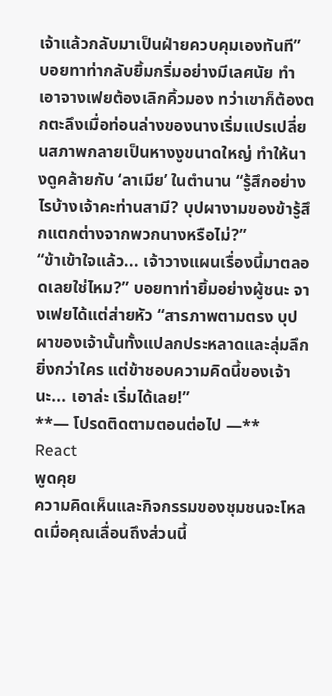เจ้าแล้วกลับมาเป็นฝ่ายควบคุมเองทันที”
บอยทาท่ากลับยิ้มกริ่มอย่างมีเลศนัย ทำเอาจางเฟยต้องเลิกคิ้วมอง ทว่าเขาก็ต้องตกตะลึงเมื่อท่อนล่างของนางเริ่มแปรเปลี่ยนสภาพกลายเป็นหางงูขนาดใหญ่ ทำให้นางดูคล้ายกับ ‘ลาเมีย’ ในตำนาน “รู้สึกอย่างไรบ้างเจ้าคะท่านสามี? บุปผางามของข้ารู้สึกแตกต่างจากพวกนางหรือไม่?”
“ข้าเข้าใจแล้ว... เจ้าวางแผนเรื่องนี้มาตลอดเลยใช่ไหม?” บอยทาท่ายิ้มอย่างผู้ชนะ จางเฟยได้แต่ส่ายหัว “สารภาพตามตรง บุปผาของเจ้านั้นทั้งแปลกประหลาดและลุ่มลึกยิ่งกว่าใคร แต่ข้าชอบความคิดนี้ของเจ้านะ... เอาล่ะ เริ่มได้เลย!”
**— โปรดติดตามตอนต่อไป —**
React
พูดคุย
ความคิดเห็นและกิจกรรมของชุมชนจะโหลดเมื่อคุณเลื่อนถึงส่วนนี้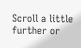Scroll a little further or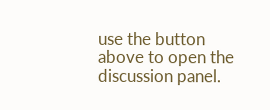use the button above to open the discussion panel.